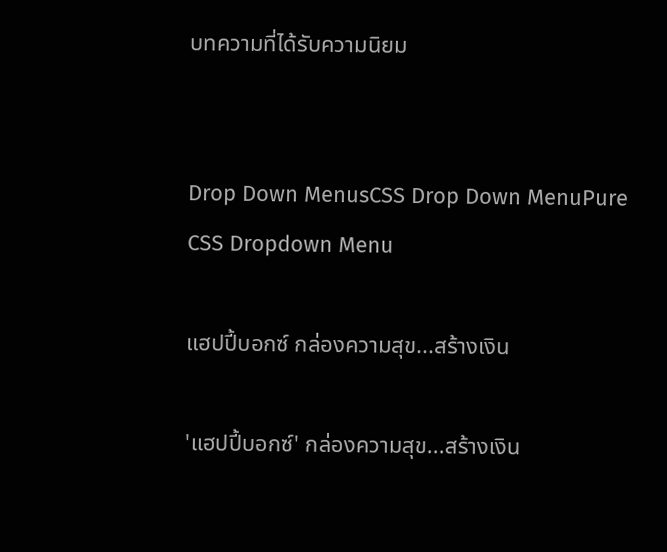บทความที่ได้รับความนิยม


Drop Down MenusCSS Drop Down MenuPure CSS Dropdown Menu

แฮปปี้บอกซ์ กล่องความสุข...สร้างเงิน

'แฮปปี้บอกซ์' กล่องความสุข...สร้างเงิน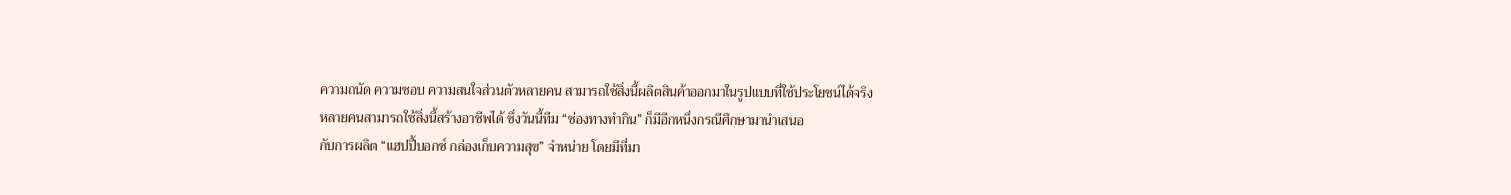ความถนัด ความชอบ ความสนใจส่วนตัวหลายคน สามารถใช้สิ่งนี้ผลิตสินค้าออกมาในรูปแบบที่ใช้ประโยชน์ได้จริง
หลายคนสามารถใช้สิ่งนี้สร้างอาชีพได้ ซึ่งวันนี้ทีม “ช่องทางทำกิน” ก็มีอีกหนึ่งกรณีศึกษามานำเสนอ
กับการผลิต “แฮปปี้บอกซ์ กล่องเก็บความสุข” จำหน่าย โดยมีที่มา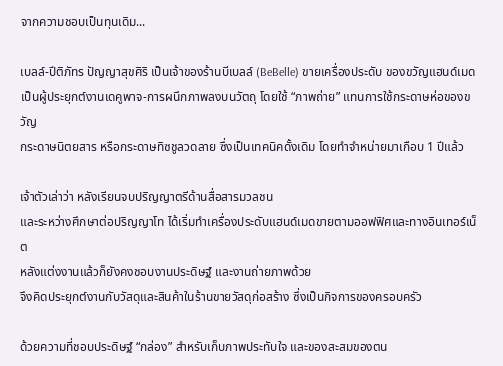จากความชอบเป็นทุนเดิม...

เบลล์-ปีติภัทร ปัญญาสุขศิริ เป็นเจ้าของร้านบีเบลล์ (BeBelle) ขายเครื่องประดับ ของขวัญแฮนด์เมด
เป็นผู้ประยุกต์งานเดคูพาจ-การผนึกภาพลงบนวัตถุ โดยใช้ “ภาพถ่าย” แทนการใช้กระดาษห่อของขวัญ
กระดาษนิตยสาร หรือกระดาษทิซชูลวดลาย ซึ่งเป็นเทคนิคดั้งเดิม โดยทำจำหน่ายมาเกือบ 1 ปีแล้ว

เจ้าตัวเล่าว่า หลังเรียนจบปริญญาตรีด้านสื่อสารมวลชน
และระหว่างศึกษาต่อปริญญาโท ได้เริ่มทำเครื่องประดับแฮนด์เมดขายตามออฟฟิศและทางอินเทอร์เน็ต
หลังแต่งงานแล้วก็ยังคงชอบงานประดิษฐ์ และงานถ่ายภาพด้วย
จึงคิดประยุกต์งานกับวัสดุและสินค้าในร้านขายวัสดุก่อสร้าง ซึ่งเป็นกิจการของครอบครัว

ด้วยความที่ชอบประดิษฐ์ “กล่อง” สำหรับเก็บภาพประทับใจ และของสะสมของตน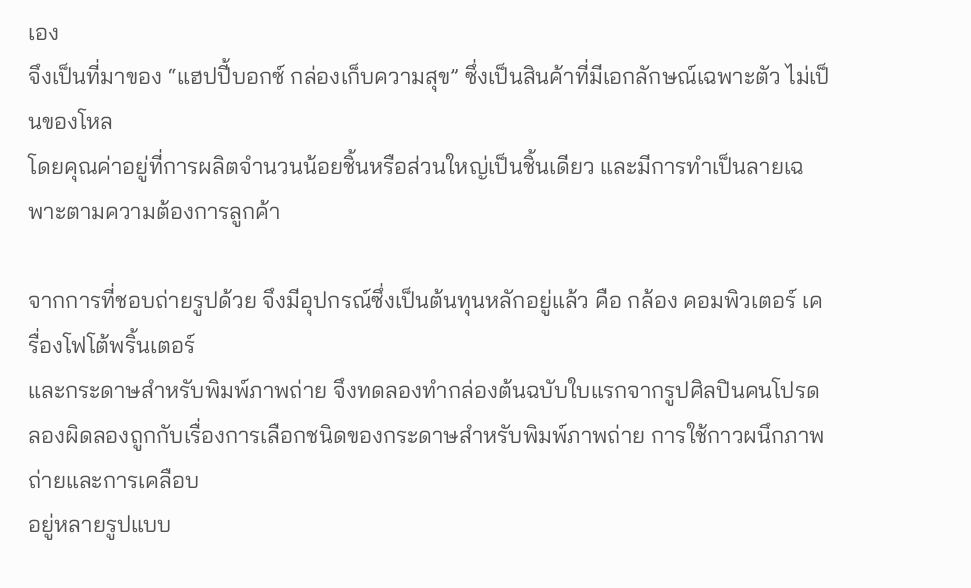เอง
จึงเป็นที่มาของ “แฮปปี้บอกซ์ กล่องเก็บความสุข” ซึ่งเป็นสินค้าที่มีเอกลักษณ์เฉพาะตัว ไม่เป็นของโหล
โดยคุณค่าอยู่ที่การผลิตจำนวนน้อยชิ้นหรือส่วนใหญ่เป็นชิ้นเดียว และมีการทำเป็นลายเฉพาะตามความต้องการลูกค้า

จากการที่ชอบถ่ายรูปด้วย จึงมีอุปกรณ์ซึ่งเป็นต้นทุนหลักอยู่แล้ว คือ กล้อง คอมพิวเตอร์ เครื่องโฟโต้พริ้นเตอร์
และกระดาษสำหรับพิมพ์ภาพถ่าย จึงทดลองทำกล่องต้นฉบับใบแรกจากรูปศิลปินคนโปรด
ลองผิดลองถูกกับเรื่องการเลือกชนิดของกระดาษสำหรับพิมพ์ภาพถ่าย การใช้กาวผนึกภาพถ่ายและการเคลือบ
อยู่หลายรูปแบบ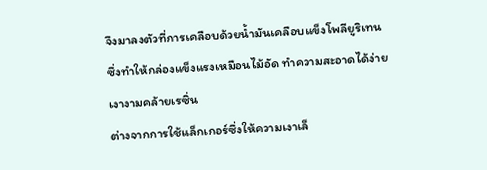จึงมาลงตัวที่การเคลือบด้วยน้ำมันเคลือบแข็งโพลียูริเทน
ซึ่งทำให้กล่องแข็งแรงเหมือนไม้อัด ทำความสะอาดได้ง่าย เงางามคล้ายเรซิ่น
ต่างจากการใช้แล็กเกอร์ซึ่งให้ความเงาเล็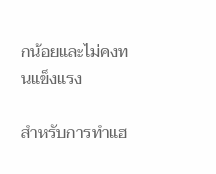กน้อยและไม่คงทนแข็งแรง

สำหรับการทำแฮ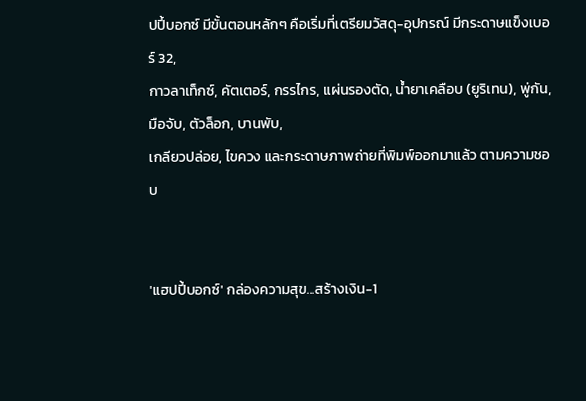ปปี้บอกซ์ มีขั้นตอนหลักๆ คือเริ่มที่เตรียมวัสดุ-อุปกรณ์ มีกระดาษแข็งเบอร์ 32,
กาวลาเท็กซ์, คัตเตอร์, กรรไกร, แผ่นรองตัด, น้ำยาเคลือบ (ยูริเทน), พู่กัน, มือจับ, ตัวล็อก, บานพับ,
เกลียวปล่อย, ไขควง และกระดาษภาพถ่ายที่พิมพ์ออกมาแล้ว ตามความชอบ


'แฮปปี้บอกซ์' กล่องความสุข...สร้างเงิน-1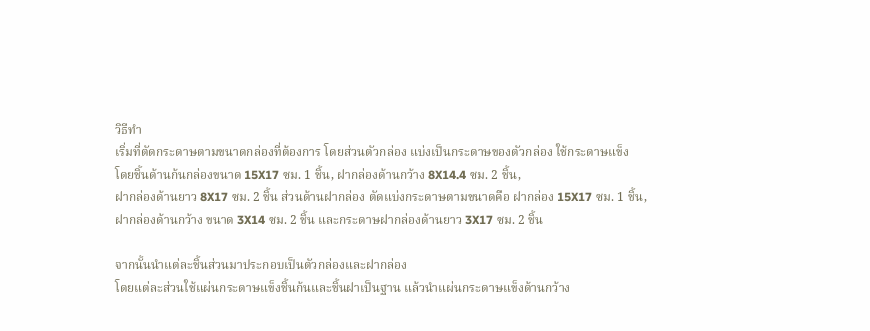วิธีทำ
เริ่มที่ตัดกระดาษตามขนาดกล่องที่ต้องการ โดยส่วนตัวกล่อง แบ่งเป็นกระดาษของตัวกล่อง ใช้กระดาษแข็ง
โดยชิ้นด้านก้นกล่องขนาด 15X17 ซม. 1 ชิ้น, ฝากล่องด้านกว้าง 8X14.4 ซม. 2 ชิ้น,
ฝากล่องด้านยาว 8X17 ซม. 2 ชิ้น ส่วนด้านฝากล่อง ตัดแบ่งกระดาษตามขนาดคือ ฝากล่อง 15X17 ซม. 1 ชิ้น,
ฝากล่องด้านกว้าง ขนาด 3X14 ซม. 2 ชิ้น และกระดาษฝากล่องด้านยาว 3X17 ซม. 2 ชิ้น

จากนั้นนำแต่ละชิ้นส่วนมาประกอบเป็นตัวกล่องและฝากล่อง
โดยแต่ละส่วนใช้แผ่นกระดาษแข็งชิ้นก้นและชิ้นฝาเป็นฐาน แล้วนำแผ่นกระดาษแข็งด้านกว้าง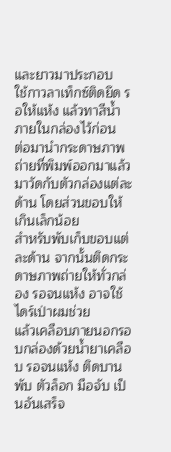และยาวมาประกอบ
ใช้กาวลาเท็กซ์ติดยึด รอให้แห้ง แล้วทาสีน้ำภายในกล่องไว้ก่อน
ต่อมานำกระดาษภาพถ่ายที่พิมพ์ออกมาแล้วมาวัดกับตัวกล่องแต่ละด้าน โดยส่วนขอบให้เกินเล็กน้อย
สำหรับพับเก็บขอบแต่ละด้าน จากนั้นติดกระดาษภาพถ่ายให้ทั่วกล่อง รอจนแห้ง อาจใช้ไดร์เป่าผมช่วย
แล้วเคลือบภายนอกรอบกล่องด้วยน้ำยาเคลือบ รอจนแห้ง ติดบานพับ ตัวล็อก มือจับ เป็นอันเสร็จ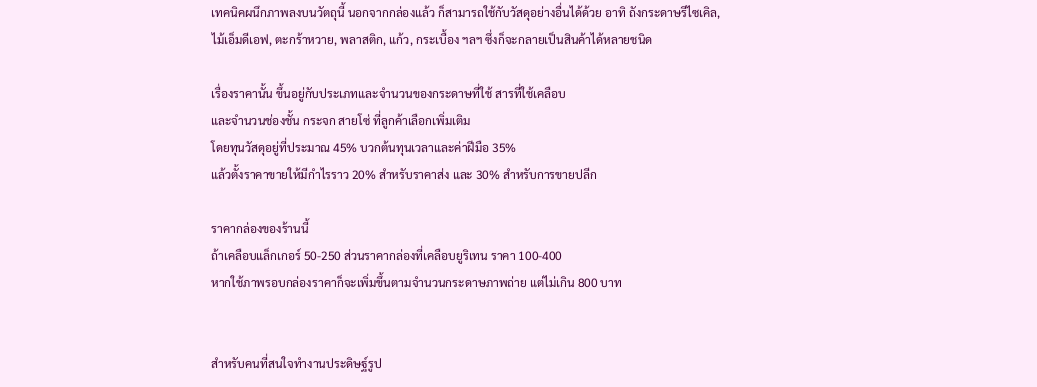เทคนิคผนึกภาพลงบนวัตถุนี้ นอกจากกล่องแล้ว ก็สามารถใช้กับวัสดุอย่างอื่นได้ด้วย อาทิ ถังกระดาษรีไซเคิล,
ไม้เอ็มดีเอฟ, ตะกร้าหวาย, พลาสติก, แก้ว, กระเบื้อง ฯลฯ ซึ่งก็จะกลายเป็นสินค้าได้หลายชนิด

เรื่องราคานั้น ขึ้นอยู่กับประเภทและจำนวนของกระดาษที่ใช้ สารที่ใช้เคลือบ
และจำนวนช่องชั้น กระจก สายโซ่ ที่ลูกค้าเลือกเพิ่มเติม
โดยทุนวัสดุอยู่ที่ประมาณ 45% บวกต้นทุนเวลาและค่าฝีมือ 35%
แล้วตั้งราคาขายให้มีกำไรราว 20% สำหรับราคาส่ง และ 30% สำหรับการขายปลีก

ราคากล่องของร้านนี้
ถ้าเคลือบแล็กเกอร์ 50-250 ส่วนราคากล่องที่เคลือบยูริเทน ราคา 100-400
หากใช้ภาพรอบกล่องราคาก็จะเพิ่มขึ้นตามจำนวนกระดาษภาพถ่าย แต่ไม่เกิน 800 บาท


สำหรับคนที่สนใจทำงานประดิษฐ์รูป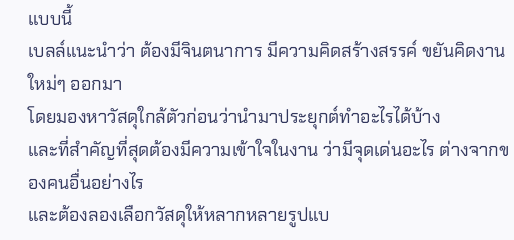แบบนี้
เบลล์แนะนำว่า ต้องมีจินตนาการ มีความคิดสร้างสรรค์ ขยันคิดงานใหม่ๆ ออกมา
โดยมองหาวัสดุใกล้ตัวก่อนว่านำมาประยุกต์ทำอะไรได้บ้าง
และที่สำคัญที่สุดต้องมีความเข้าใจในงาน ว่ามีจุดเด่นอะไร ต่างจากของคนอื่นอย่างไร
และต้องลองเลือกวัสดุให้หลากหลายรูปแบ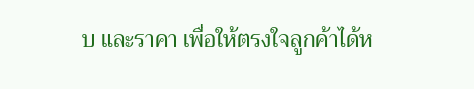บ และราคา เพื่อให้ตรงใจลูกค้าได้ห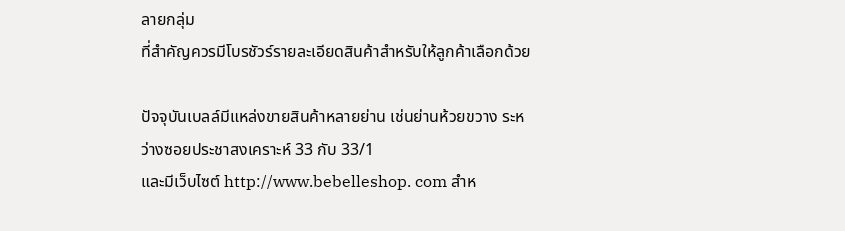ลายกลุ่ม
ที่สำคัญควรมีโบรชัวร์รายละเอียดสินค้าสำหรับให้ลูกค้าเลือกด้วย

ปัจจุบันเบลล์มีแหล่งขายสินค้าหลายย่าน เช่นย่านห้วยขวาง ระหว่างซอยประชาสงเคราะห์ 33 กับ 33/1
และมีเว็บไซต์ http://www.bebelleshop. com สำห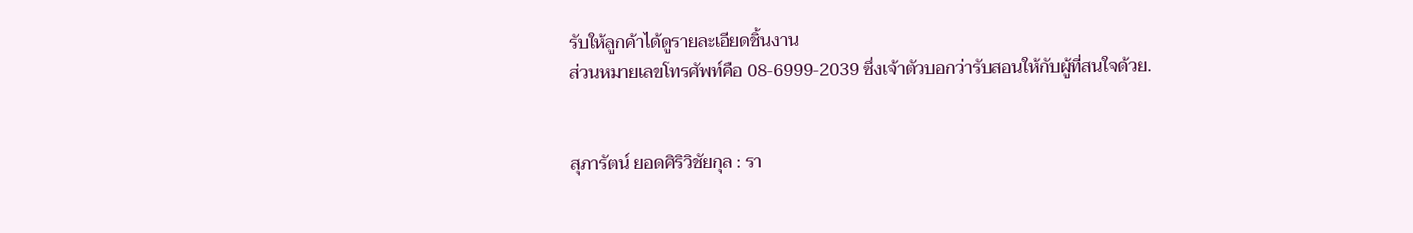รับให้ลูกค้าได้ดูรายละเอียดชิ้นงาน
ส่วนหมายเลขโทรศัพท์คือ 08-6999-2039 ซึ่งเจ้าตัวบอกว่ารับสอนให้กับผู้ที่สนใจด้วย.


สุภารัตน์ ยอดศิริวิชัยกุล : รา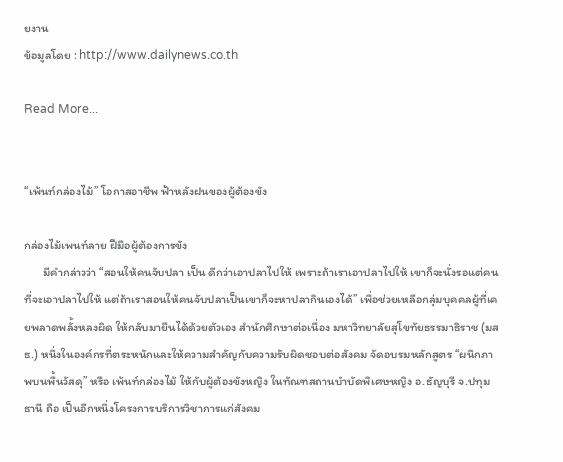ยงาน
ข้อมูลโดย : http://www.dailynews.co.th

Read More...


“เพ้นท์กล่องไม้” โอกาสอาชีพ ฟ้าหลังฝนของผู้ต้องขัง

กล่องไม้เพนท์ลาย ฝีมือผู้ต้องการขัง
       มีคำกล่าวว่า “สอนให้คนจับปลา เป็น ดีกว่าเอาปลาไปให้ เพราะถ้าเราเอาปลาไปให้ เขาก็จะนั่งรอแต่คนที่จะเอาปลาไปให้ แต่ถ้าเราสอนให้คนจับปลาเป็นเขาก็จะหาปลากินเองได้” เพื่อช่วยเหลือกลุ่มบุคคลผู้ที่เคยพลาดพลั้งหลงผิด ให้กลับมายืนได้ด้วยตัวเอง สำนักศึกษาต่อเนื่อง มหาวิทยาลัยสุโขทัยธรรมาธิราช (มสธ.) หนึ่งในองค์กรที่ตระหนักและให้ความสำคัญกับความรับผิดชอบต่อสังคม จัดอบรมหลักสูตร “ผนึกภาพบนพื้นวัสดุ” หรือ เพ้นท์กล่องไม้ ให้กับผู้ต้องขังหญิง ในทัณฑสถานบำบัดพิเศษหญิง อ.ธัญบุรี จ.ปทุมธานี ถือ เป็นอีกหนึ่งโครงการบริการวิชาการแก่สังคม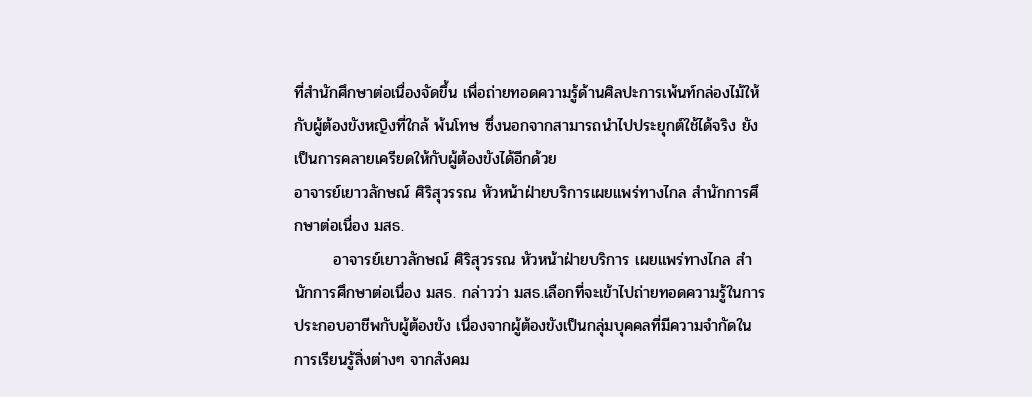ที่สำนักศึกษาต่อเนื่องจัดขึ้น เพื่อถ่ายทอดความรู้ด้านศิลปะการเพ้นท์กล่องไม้ให้กับผู้ต้องขังหญิงที่ใกล้ พ้นโทษ ซึ่งนอกจากสามารถนำไปประยุกต์ใช้ได้จริง ยังเป็นการคลายเครียดให้กับผู้ต้องขังได้อีกด้วย
อาจารย์เยาวลักษณ์ ศิริสุวรรณ หัวหน้าฝ่ายบริการเผยแพร่ทางไกล สำนักการศึกษาต่อเนื่อง มสธ.
       อาจารย์เยาวลักษณ์ ศิริสุวรรณ หัวหน้าฝ่ายบริการ เผยแพร่ทางไกล สำนักการศึกษาต่อเนื่อง มสธ. กล่าวว่า มสธ.เลือกที่จะเข้าไปถ่ายทอดความรู้ในการประกอบอาชีพกับผู้ต้องขัง เนื่องจากผู้ต้องขังเป็นกลุ่มบุคคลที่มีความจำกัดในการเรียนรู้สิ่งต่างๆ จากสังคม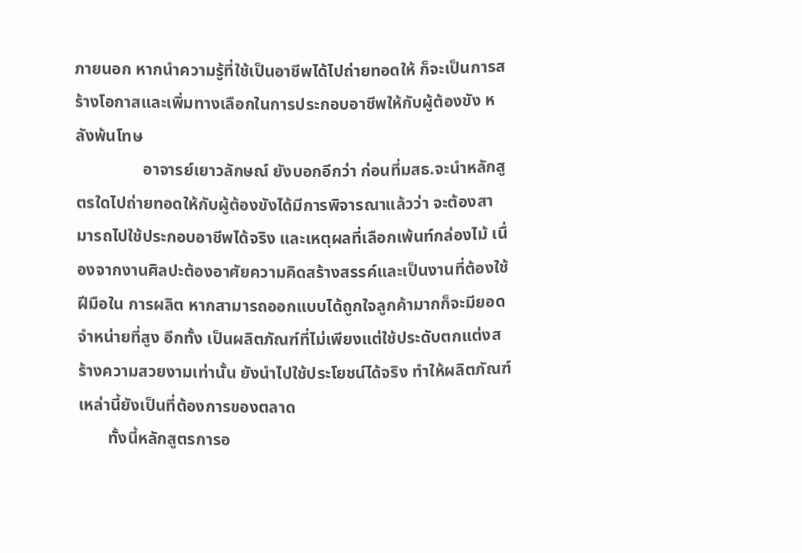ภายนอก หากนำความรู้ที่ใช้เป็นอาชีพได้ไปถ่ายทอดให้ ก็จะเป็นการสร้างโอกาสและเพิ่มทางเลือกในการประกอบอาชีพให้กับผู้ต้องขัง หลังพ้นโทษ
                อาจารย์เยาวลักษณ์ ยังบอกอีกว่า ก่อนที่มสธ.จะนำหลักสูตรใดไปถ่ายทอดให้กับผู้ต้องขังได้มีการพิจารณาแล้วว่า จะต้องสามารถไปใช้ประกอบอาชีพได้จริง และเหตุผลที่เลือกเพ้นท์กล่องไม้ เนื่องจากงานศิลปะต้องอาศัยความคิดสร้างสรรค์และเป็นงานที่ต้องใช้ฝีมือใน การผลิต หากสามารถออกแบบได้ถูกใจลูกค้ามากก็จะมียอดจำหน่ายที่สูง อีกทั้ง เป็นผลิตภัณฑ์ที่ไม่เพียงแต่ใช้ประดับตกแต่งสร้างความสวยงามเท่านั้น ยังนำไปใช้ประโยชน์ได้จริง ทำให้ผลิตภัณฑ์เหล่านี้ยังเป็นที่ต้องการของตลาด
       ทั้งนี้หลักสูตรการอ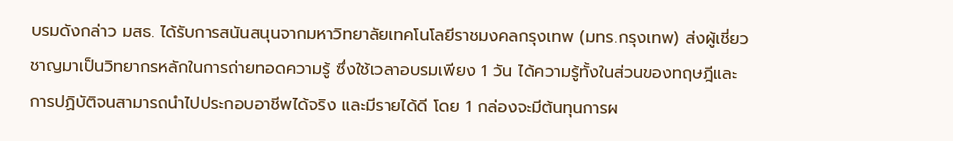บรมดังกล่าว มสธ. ได้รับการสนันสนุนจากมหาวิทยาลัยเทคโนโลยีราชมงคลกรุงเทพ (มทร.กรุงเทพ) ส่งผู้เชี่ยวชาญมาเป็นวิทยากรหลักในการถ่ายทอดความรู้ ซึ่งใช้เวลาอบรมเพียง 1 วัน ได้ความรู้ทั้งในส่วนของทฤษฎีและการปฏิบัติจนสามารถนำไปประกอบอาชีพได้จริง และมีรายได้ดี โดย 1 กล่องจะมีต้นทุนการผ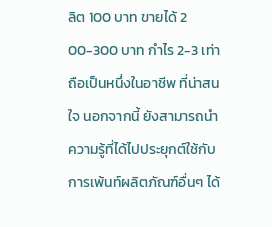ลิต 100 บาท ขายได้ 2 00-300 บาท กำไร 2-3 เท่า ถือเป็นหนึ่งในอาชีพ ที่น่าสนใจ นอกจากนี้ ยังสามารถนำความรู้ที่ได้ไปประยุกต์ใช้กับการเพ้นท์ผลิตภัณฑ์อื่นๆ ได้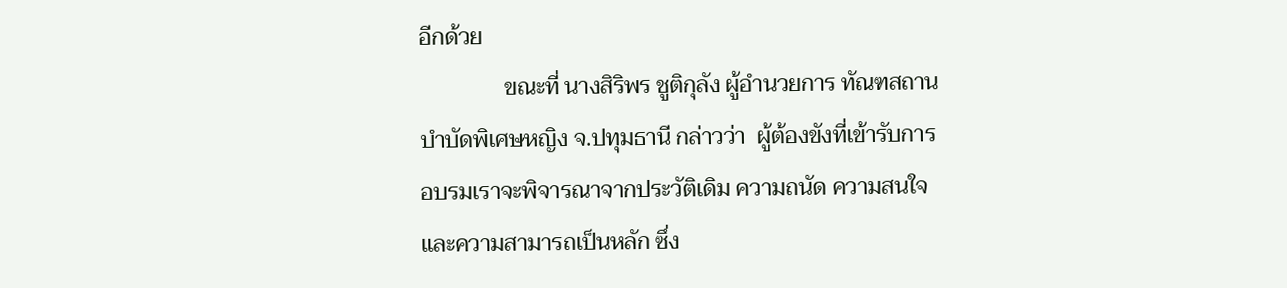อีกด้วย
               ขณะที่ นางสิริพร ชูติกุลัง ผู้อำนวยการ ทัณฑสถานบำบัดพิเศษหญิง จ.ปทุมธานี กล่าวว่า  ผู้ต้องขังที่เข้ารับการอบรมเราจะพิจารณาจากประวัติเดิม ความถนัด ความสนใจ และความสามารถเป็นหลัก ซึ่ง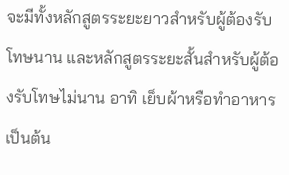จะมีทั้งหลักสูตรระยะยาวสำหรับผู้ต้องรับโทษนาน และหลักสูตรระยะสั้นสำหรับผู้ต้องรับโทษไม่นาน อาทิ เย็บผ้าหรือทำอาหาร เป็นต้น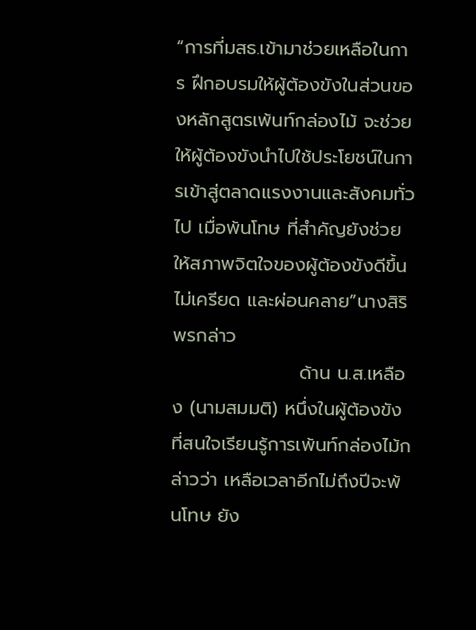“การที่มสธ.เข้ามาช่วยเหลือในการ ฝึกอบรมให้ผู้ต้องขังในส่วนของหลักสูตรเพ้นท์กล่องไม้ จะช่วยให้ผู้ต้องขังนำไปใช้ประโยชน์ในการเข้าสู่ตลาดแรงงานและสังคมทั่วไป เมื่อพ้นโทษ ที่สำคัญยังช่วยให้สภาพจิตใจของผู้ต้องขังดีขึ้น ไม่เครียด และผ่อนคลาย”นางสิริพรกล่าว
                   ด้าน น.ส.เหลือง (นามสมมติ) หนึ่งในผู้ต้องขังที่สนใจเรียนรู้การเพ้นท์กล่องไม้กล่าวว่า เหลือเวลาอีกไม่ถึงปีจะพ้นโทษ ยัง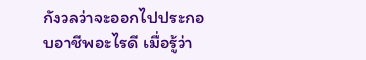กังวลว่าจะออกไปประกอบอาชีพอะไรดี เมื่อรู้ว่า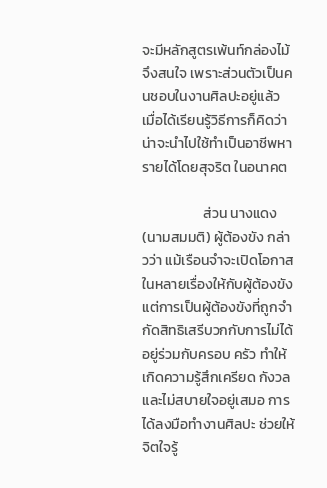จะมีหลักสูตรเพ้นท์กล่องไม้ จึงสนใจ เพราะส่วนตัวเป็นคนชอบในงานศิลปะอยู่แล้ว เมื่อได้เรียนรู้วิธีการก็คิดว่าน่าจะนำไปใช้ทำเป็นอาชีพหารายได้โดยสุจริต ในอนาคต

                   ส่วน นางแดง (นามสมมติ) ผู้ต้องขัง กล่าวว่า แม้เรือนจำจะเปิดโอกาสในหลายเรื่องให้กับผู้ต้องขัง แต่การเป็นผู้ต้องขังที่ถูกจำกัดสิทธิเสรีบวกกับการไม่ได้อยู่ร่วมกับครอบ ครัว ทำให้เกิดความรู้สึกเครียด กังวลและไม่สบายใจอยู่เสมอ การได้ลงมือทำงานศิลปะ ช่วยให้จิตใจรู้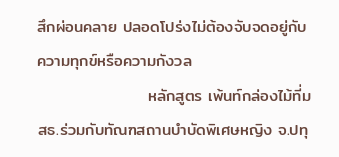สึกผ่อนคลาย ปลอดโปร่งไม่ต้องจับจดอยู่กับความทุกข์หรือความกังวล
                   หลักสูตร เพ้นท์กล่องไม้ที่มสธ.ร่วมกับทัณฑสถานบำบัดพิเศษหญิง จ.ปทุ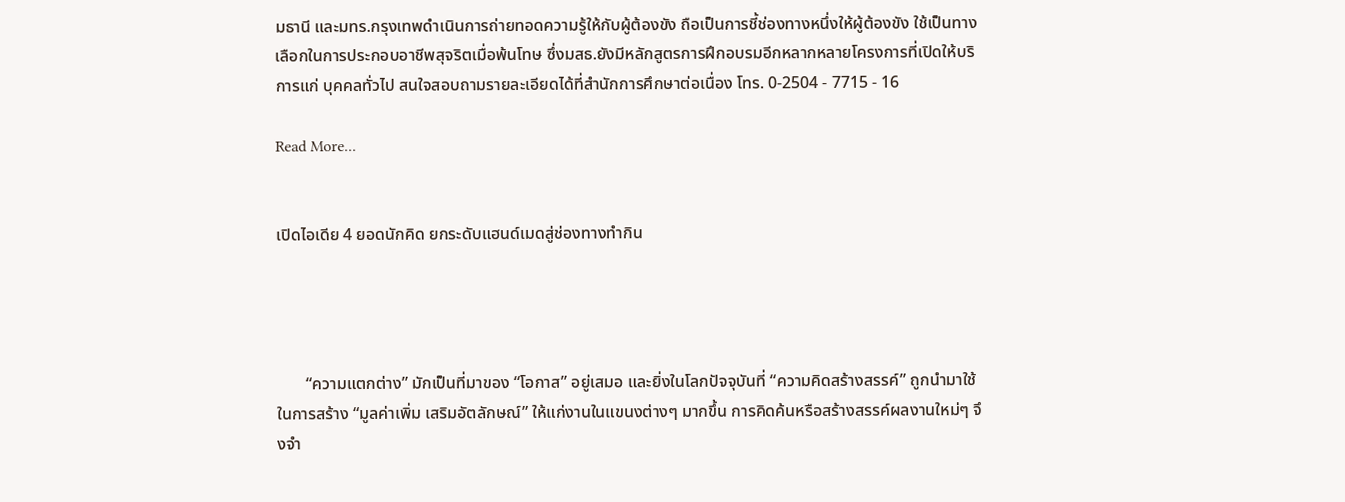มธานี และมทร.กรุงเทพดำเนินการถ่ายทอดความรู้ให้กับผู้ต้องขัง ถือเป็นการชี้ช่องทางหนึ่งให้ผู้ต้องขัง ใช้เป็นทางเลือกในการประกอบอาชีพสุจริตเมื่อพ้นโทษ ซึ่งมสธ.ยังมีหลักสูตรการฝึกอบรมอีกหลากหลายโครงการที่เปิดให้บริการแก่ บุคคลทั่วไป สนใจสอบถามรายละเอียดได้ที่สำนักการศึกษาต่อเนื่อง โทร. 0-2504 - 7715 - 16

Read More...


เปิดไอเดีย 4 ยอดนักคิด ยกระดับแฮนด์เมดสู่ช่องทางทำกิน




       “ความแตกต่าง” มักเป็นที่มาของ “โอกาส” อยู่เสมอ และยิ่งในโลกปัจจุบันที่ “ความคิดสร้างสรรค์” ถูกนำมาใช้ในการสร้าง “มูลค่าเพิ่ม เสริมอัตลักษณ์” ให้แก่งานในแขนงต่างๆ มากขึ้น การคิดค้นหรือสร้างสรรค์ผลงานใหม่ๆ จึงจำ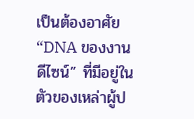เป็นต้องอาศัย “DNA ของงานดีไซน์” ที่มีอยู่ในตัวของเหล่าผู้ป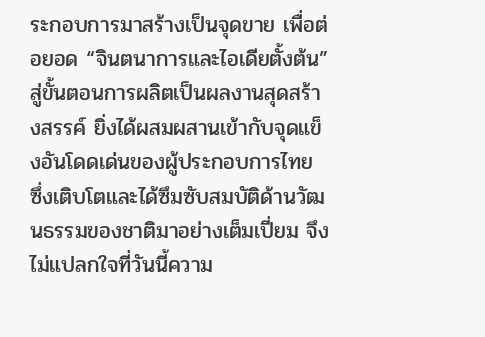ระกอบการมาสร้างเป็นจุดขาย เพื่อต่อยอด “จินตนาการและไอเดียตั้งต้น” สู่ขั้นตอนการผลิตเป็นผลงานสุดสร้างสรรค์ ยิ่งได้ผสมผสานเข้ากับจุดแข็งอันโดดเด่นของผู้ประกอบการไทย ซึ่งเติบโตและได้ซึมซับสมบัติด้านวัฒนธรรมของชาติมาอย่างเต็มเปี่ยม จึงไม่แปลกใจที่วันนี้ความ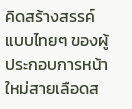คิดสร้างสรรค์แบบไทยๆ ของผู้ประกอบการหน้าใหม่สายเลือดส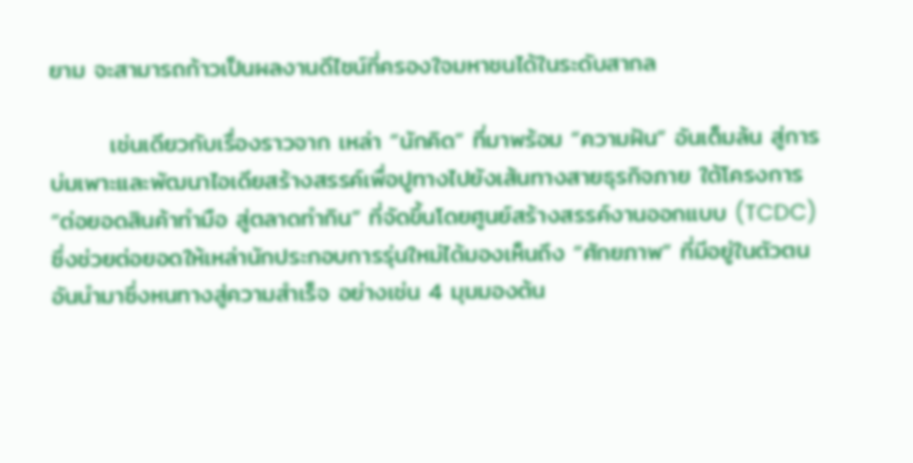ยาม จะสามารถก้าวเป็นผลงานดีไซน์ที่ครองใจมหาชนได้ในระดับสากล

       เช่นเดียวกับเรื่องราวจาก เหล่า “นักคิด” ที่มาพร้อม “ความฝัน” อันเต็มล้น สู่การบ่มเพาะและพัฒนาไอเดียสร้างสรรค์เพื่อปูทางไปยังเส้นทางสายธุรกิจภาย ใต้โครงการ “ต่อยอดสินค้าทำมือ สู่ตลาดทำกิน” ที่จัดขึ้นโดยศูนย์สร้างสรรค์งานออกแบบ (TCDC) ซึ่งช่วยต่อยอดให้เหล่านักประกอบการรุ่นใหม่ได้มองเห็นถึง “ศักยภาพ” ที่มีอยู่ในตัวตน อันนำมาซึ่งหนทางสู่ความสำเร็จ อย่างเช่น 4 มุมมองต้น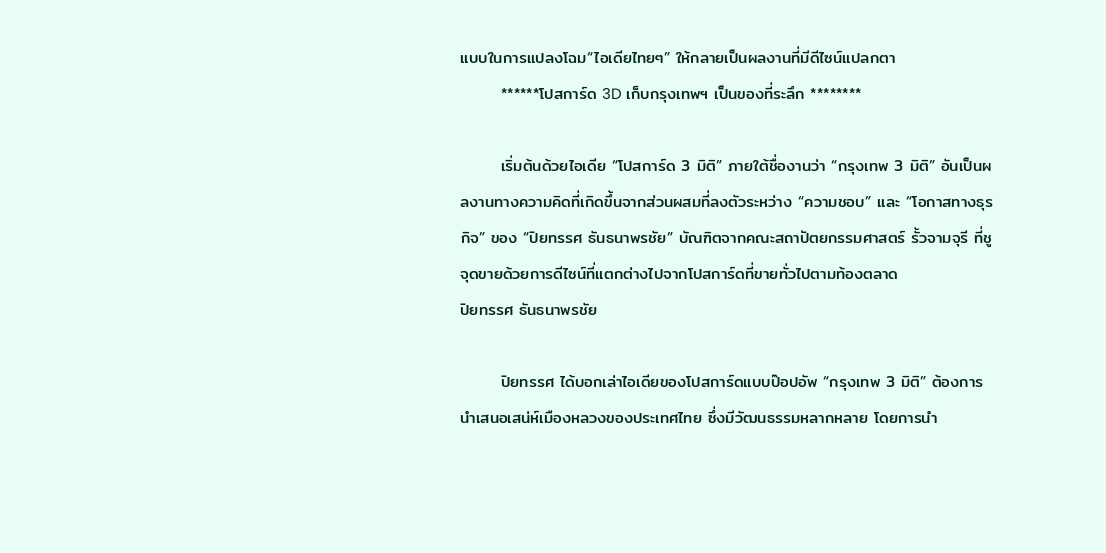แบบในการแปลงโฉม“ไอเดียไทยๆ” ให้กลายเป็นผลงานที่มีดีไซน์แปลกตา
       ******โปสการ์ด 3D เก็บกรุงเทพฯ เป็นของที่ระลึก ********

       เริ่มต้นด้วยไอเดีย “โปสการ์ด 3 มิติ” ภายใต้ชื่องานว่า “กรุงเทพ 3 มิติ” อันเป็นผลงานทางความคิดที่เกิดขึ้นจากส่วนผสมที่ลงตัวระหว่าง “ความชอบ” และ “โอกาสทางธุรกิจ” ของ “ปิยทรรศ ธันธนาพรชัย” บัณฑิตจากคณะสถาปัตยกรรมศาสตร์ รั้วจามจุรี ที่ชูจุดขายด้วยการดีไซน์ที่แตกต่างไปจากโปสการ์ดที่ขายทั่วไปตามท้องตลาด
ปิยทรรศ ธันธนาพรชัย

       ปิยทรรศ ได้บอกเล่าไอเดียของโปสการ์ดแบบป๊อปอัพ “กรุงเทพ 3 มิติ” ต้องการนำเสนอเสน่ห์เมืองหลวงของประเทศไทย ซึ่งมีวัฒนธรรมหลากหลาย โดยการนำ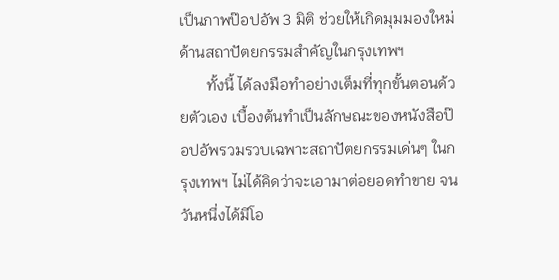เป็นภาพป๊อปอัพ 3 มิติ ช่วยให้เกิดมุมมองใหม่ ด้านสถาปัตยกรรมสำคัญในกรุงเทพฯ
       ทั้งนี้ ได้ลงมือทำอย่างเต็มที่ทุกขั้นตอนด้วยตัวเอง เบื้องต้นทำเป็นลักษณะของหนังสือป๊อปอัพรวมรวบเฉพาะสถาปัตยกรรมเด่นๆ ในกรุงเทพฯ ไม่ได้คิดว่าจะเอามาต่อยอดทำขาย จนวันหนึ่งได้มีโอ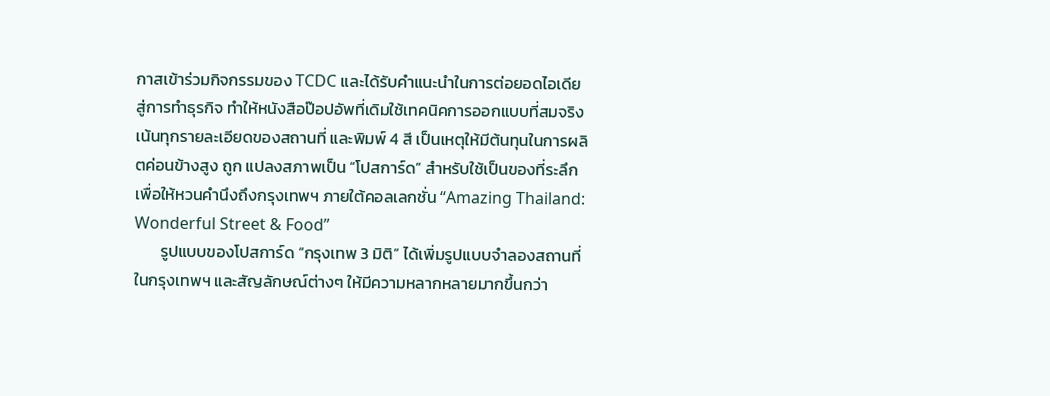กาสเข้าร่วมกิจกรรมของ TCDC และได้รับคำแนะนำในการต่อยอดไอเดียสู่การทำธุรกิจ ทำให้หนังสือป๊อปอัพที่เดิมใช้เทคนิคการออกแบบที่สมจริง เน้นทุกรายละเอียดของสถานที่ และพิมพ์ 4 สี เป็นเหตุให้มีต้นทุนในการผลิตค่อนข้างสูง ถูก แปลงสภาพเป็น “โปสการ์ด” สำหรับใช้เป็นของที่ระลึก เพื่อให้หวนคำนึงถึงกรุงเทพฯ ภายใต้คอลเลกชั่น “Amazing Thailand: Wonderful Street & Food”
       รูปแบบของโปสการ์ด “กรุงเทพ 3 มิติ” ได้เพิ่มรูปแบบจำลองสถานที่ในกรุงเทพฯ และสัญลักษณ์ต่างๆ ให้มีความหลากหลายมากขึ้นกว่า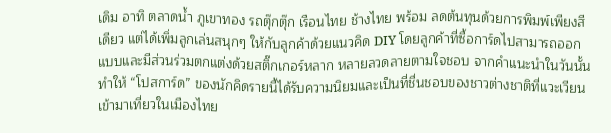เดิม อาทิ ตลาดน้ำ ภูเขาทอง รถตุ๊กตุ๊ก เรือนไทย ช้างไทย พร้อม ลดต้นทุนด้วยการพิมพ์เพียงสีเดียว แต่ได้เพิ่มลูกเล่นสนุกๆ ให้กับลูกค้าด้วยแนวคิด DIY โดยลูกค้าที่ซื้อการ์ดไปสามารถออกแบบและมีส่วนร่วมตกแต่งด้วยสติ๊กเกอร์หลาก หลายลวดลายตามใจชอบ จากคำแนะนำในวันนั้นทำให้ “โปสการ์ด” ของนักคิดรายนี้ได้รับความนิยมและเป็นที่ชื่นชอบของชาวต่างชาติที่แวะเวียน เข้ามาเที่ยวในเมืองไทย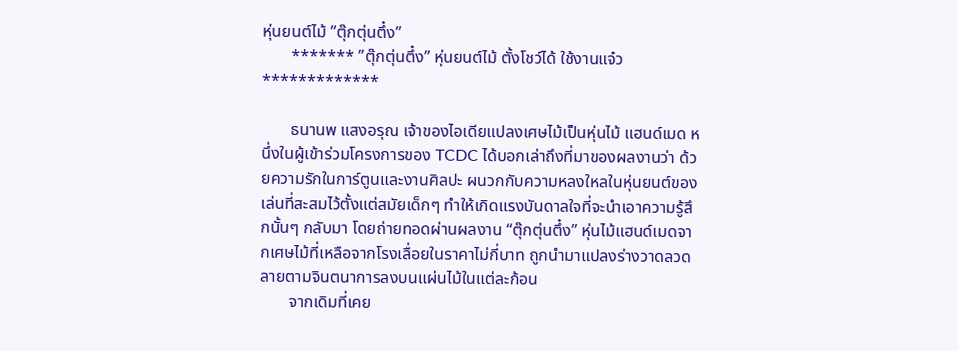หุ่นยนต์ไม้ ”ตุ๊กตุ่นตึ๋ง”
       ******* ”ตุ๊กตุ่นตึ๋ง” หุ่นยนต์ไม้ ตั้งโชว์ได้ ใช้งานแจ๋ว *************

       ธนานพ แสงอรุณ เจ้าของไอเดียแปลงเศษไม้เป็นหุ่นไม้ แฮนด์เมด หนึ่งในผู้เข้าร่วมโครงการของ TCDC ได้บอกเล่าถึงที่มาของผลงานว่า ด้วยความรักในการ์ตูนและงานศิลปะ ผนวกกับความหลงใหลในหุ่นยนต์ของเล่นที่สะสมไว้ตั้งแต่สมัยเด็กๆ ทำให้เกิดแรงบันดาลใจที่จะนำเอาความรู้สึกนั้นๆ กลับมา โดยถ่ายทอดผ่านผลงาน “ตุ๊กตุ่นตึ๋ง” หุ่นไม้แฮนด์เมดจากเศษไม้ที่เหลือจากโรงเลื่อยในราคาไม่กี่บาท ถูกนำมาแปลงร่างวาดลวดลายตามจินตนาการลงบนแผ่นไม้ในแต่ละก้อน
       จากเดิมที่เคย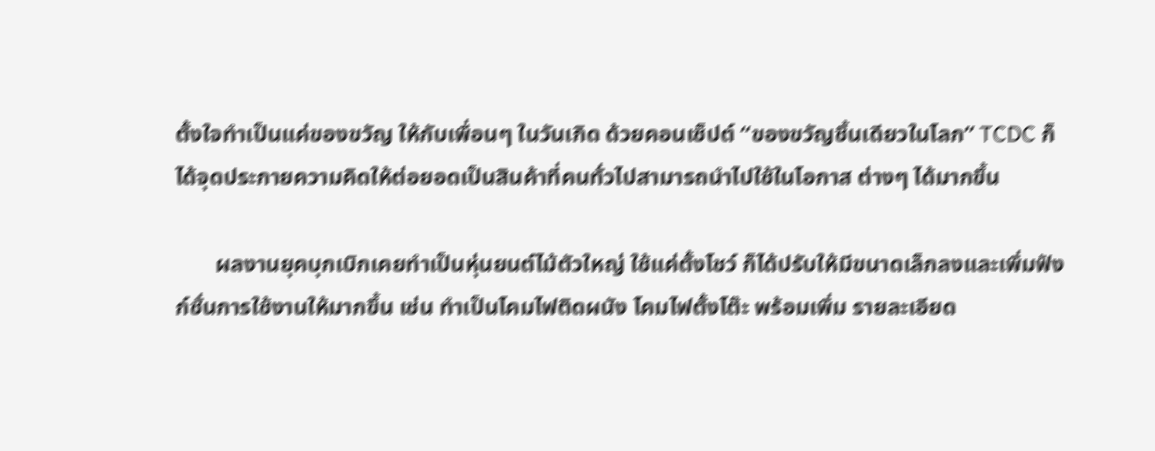ตั้งใจทำเป็นแค่ของขวัญ ให้กับเพื่อนๆ ในวันเกิด ด้วยคอนเซ็ปต์ “ของขวัญชิ้นเดียวในโลก” TCDC ก็ได้จุดประกายความคิดให้ต่อยอดเป็นสินค้าที่คนทั่วไปสามารถนำไปใช้ในโอกาส ต่างๆ ได้มากขึ้น

       ผลงานยุคบุกเบิกเคยทำเป็นหุ่นยนต์ไม้ตัวใหญ่ ใช้แค่ตั้งโชว์ ก็ได้ปรับให้มีขนาดเล็กลงและเพิ่มฟังก์ชั่นการใช้งานให้มากขึ้น เช่น ทำเป็นโคมไฟติดผนัง โคมไฟตั้งโต๊ะ พร้อมเพิ่ม รายละเอียด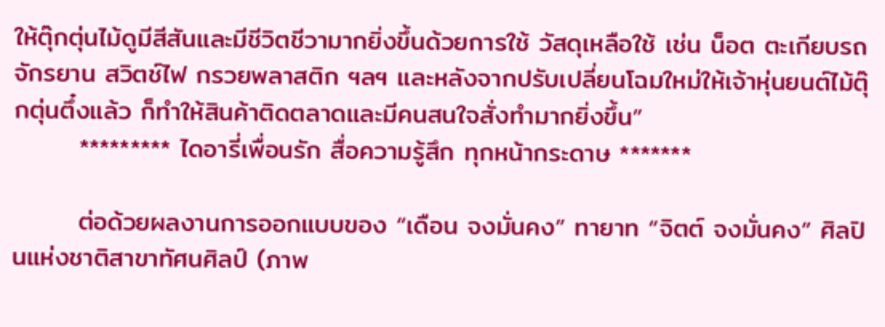ให้ตุ๊กตุ่นไม้ดูมีสีสันและมีชีวิตชีวามากยิ่งขึ้นด้วยการใช้ วัสดุเหลือใช้ เช่น น็อต ตะเกียบรถจักรยาน สวิตช์ไฟ กรวยพลาสติก ฯลฯ และหลังจากปรับเปลี่ยนโฉมใหม่ให้เจ้าหุ่นยนต์ไม้ตุ๊กตุ่นตึ๋งแล้ว ก็ทำให้สินค้าติดตลาดและมีคนสนใจสั่งทำมากยิ่งขึ้น”
       ********* ไดอารี่เพื่อนรัก สื่อความรู้สึก ทุกหน้ากระดาษ *******

       ต่อด้วยผลงานการออกแบบของ “เดือน จงมั่นคง” ทายาท “จิตต์ จงมั่นคง” ศิลปินแห่งชาติสาขาทัศนศิลป์ (ภาพ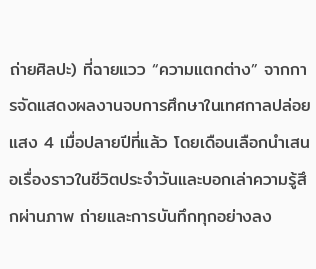ถ่ายศิลปะ) ที่ฉายแวว “ความแตกต่าง” จากการจัดแสดงผลงานจบการศึกษาในเทศกาลปล่อยแสง 4 เมื่อปลายปีที่แล้ว โดยเดือนเลือกนำเสนอเรื่องราวในชีวิตประจำวันและบอกเล่าความรู้สึกผ่านภาพ ถ่ายและการบันทึกทุกอย่างลง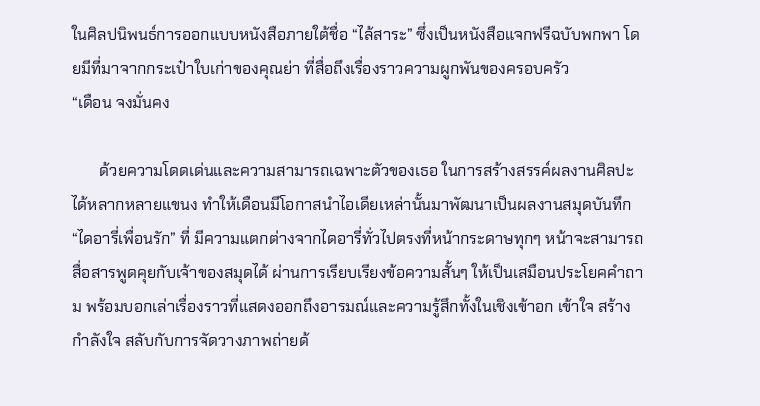ในศิลปนิพนธ์การออกแบบหนังสือภายใต้ชื่อ “ไล้สาระ” ซึ่งเป็นหนังสือแจกฟรีฉบับพกพา โดยมีที่มาจากกระเป๋าใบเก่าของคุณย่า ที่สื่อถึงเรื่องราวความผูกพันของครอบครัว
“เดือน จงมั่นคง

       ด้วยความโดดเด่นและความสามารถเฉพาะตัวของเธอ ในการสร้างสรรค์ผลงานศิลปะได้หลากหลายแขนง ทำให้เดือนมีโอกาสนำไอเดียเหล่านั้นมาพัฒนาเป็นผลงานสมุดบันทึก “ไดอารี่เพื่อนรัก” ที่ มีความแตกต่างจากไดอารี่ทั่วไปตรงที่หน้ากระดาษทุกๆ หน้าจะสามารถสื่อสารพูดคุยกับเจ้าของสมุดได้ ผ่านการเรียบเรียงข้อความสั้นๆ ให้เป็นเสมือนประโยคคำถาม พร้อมบอกเล่าเรื่องราวที่แสดงออกถึงอารมณ์และความรู้สึกทั้งในเชิงเข้าอก เข้าใจ สร้างกำลังใจ สลับกับการจัดวางภาพถ่ายด้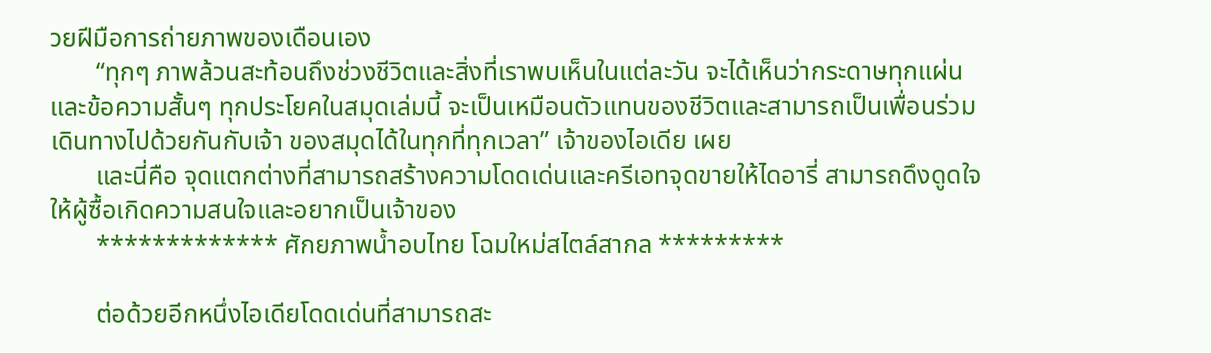วยฝีมือการถ่ายภาพของเดือนเอง
       “ทุกๆ ภาพล้วนสะท้อนถึงช่วงชีวิตและสิ่งที่เราพบเห็นในแต่ละวัน จะได้เห็นว่ากระดาษทุกแผ่นและข้อความสั้นๆ ทุกประโยคในสมุดเล่มนี้ จะเป็นเหมือนตัวแทนของชีวิตและสามารถเป็นเพื่อนร่วมเดินทางไปด้วยกันกับเจ้า ของสมุดได้ในทุกที่ทุกเวลา” เจ้าของไอเดีย เผย
       และนี่คือ จุดแตกต่างที่สามารถสร้างความโดดเด่นและครีเอทจุดขายให้ไดอารี่ สามารถดึงดูดใจให้ผู้ซื้อเกิดความสนใจและอยากเป็นเจ้าของ
       ************* ศักยภาพน้ำอบไทย โฉมใหม่สไตล์สากล *********

       ต่อด้วยอีกหนึ่งไอเดียโดดเด่นที่สามารถสะ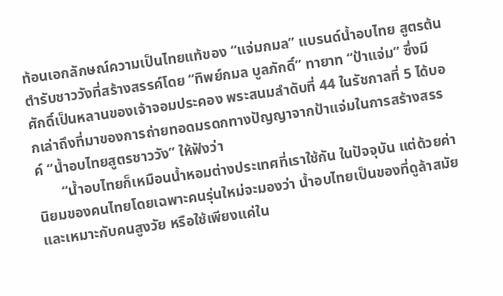ท้อนเอกลักษณ์ความเป็นไทยแท้ของ “แจ่มกมล” แบรนด์น้ำอบไทย สูตรต้นตำรับชาววังที่สร้างสรรค์โดย “ทิพย์กมล บูลภักดิ์” ทายาท “ป้าแจ่ม” ซึ่งมีศักดิ์เป็นหลานของเจ้าจอมประคอง พระสนมลำดับที่ 44 ในรัชกาลที่ 5 ได้บอกเล่าถึงที่มาของการถ่ายทอดมรดกทางปัญญาจากป้าแจ่มในการสร้างสรรค์ “น้ำอบไทยสูตรชาววัง” ให้ฟังว่า
       “น้ำอบไทยก็เหมือนน้ำหอมต่างประเทศที่เราใช้กัน ในปัจจุบัน แต่ด้วยค่านิยมของคนไทยโดยเฉพาะคนรุ่นใหม่จะมองว่า น้ำอบไทยเป็นของที่ดูล้าสมัย และเหมาะกับคนสูงวัย หรือใช้เพียงแค่ใน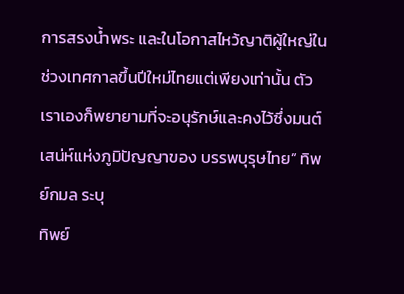การสรงน้ำพระ และในโอกาสไหว้ญาติผู้ใหญ่ในช่วงเทศกาลขึ้นปีใหม่ไทยแต่เพียงเท่านั้น ตัวเราเองก็พยายามที่จะอนุรักษ์และคงไว้ซึ่งมนต์เสน่ห์แห่งภูมิปัญญาของ บรรพบุรุษไทย” ทิพย์กมล ระบุ
ทิพย์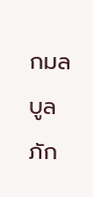กมล บูลภัก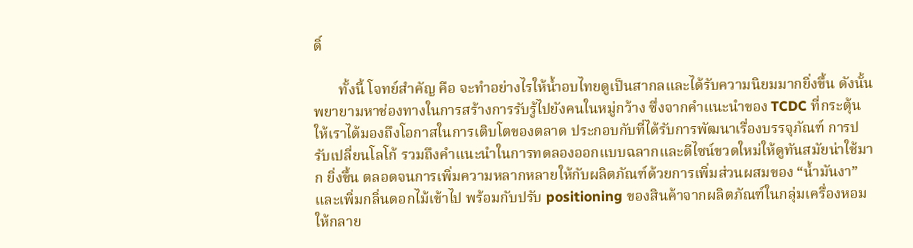ดิ์

       ทั้งนี้ โจทย์สำคัญ คือ จะทำอย่างไรให้น้ำอบไทยดูเป็นสากลและได้รับความนิยมมากยิ่งขึ้น ดังนั้น พยายามหาช่องทางในการสร้างการรับรู้ไปยังคนในหมู่กว้าง ซึ่งจากคำแนะนำของ TCDC ที่กระตุ้นให้เราได้มองถึงโอกาสในการเติบโตของตลาด ประกอบกับที่ได้รับการพัฒนาเรื่องบรรจุภัณฑ์ การปรับเปลี่ยนโลโก้ รวมถึงคำแนะนำในการทดลองออกแบบฉลากและดีไซน์ขวดใหม่ให้ดูทันสมัยน่าใช้มาก ยิ่งขึ้น ตลอดจนการเพิ่มความหลากหลายให้กับผลิตภัณฑ์ด้วยการเพิ่มส่วนผสมของ “น้ำมันงา” และเพิ่มกลิ่นดอกไม้เข้าไป พร้อมกับปรับ positioning ของสินค้าจากผลิตภัณฑ์ในกลุ่มเครื่องหอมให้กลาย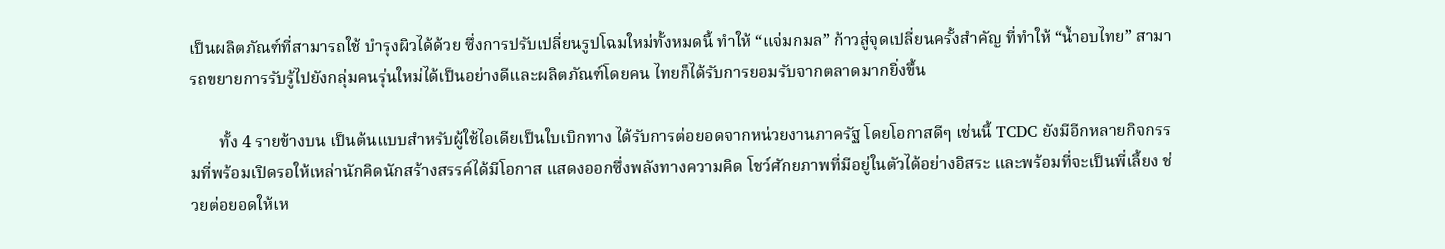เป็นผลิตภัณฑ์ที่สามารถใช้ บำรุงผิวได้ด้วย ซึ่งการปรับเปลี่ยนรูปโฉมใหม่ทั้งหมดนี้ ทำให้ “แจ่มกมล” ก้าวสู่จุดเปลี่ยนครั้งสำคัญ ที่ทำให้ “น้ำอบไทย” สามารถขยายการรับรู้ไปยังกลุ่มคนรุ่นใหม่ได้เป็นอย่างดีและผลิตภัณฑ์โดยคน ไทยก็ได้รับการยอมรับจากตลาดมากยิ่งขึ้น

       ทั้ง 4 รายข้างบน เป็นต้นแบบสำหรับผู้ใช้ไอเดียเป็นใบเบิกทาง ได้รับการต่อยอดจากหน่วยงานภาครัฐ โดยโอกาสดีๆ เช่นนี้ TCDC ยังมีอีกหลายกิจกรรมที่พร้อมเปิดรอให้เหล่านักคิดนักสร้างสรรค์ได้มีโอกาส แสดงออกซึ่งพลังทางความคิด โชว์ศักยภาพที่มีอยู่ในตัวได้อย่างอิสระ และพร้อมที่จะเป็นพี่เลี้ยง ช่วยต่อยอดให้เห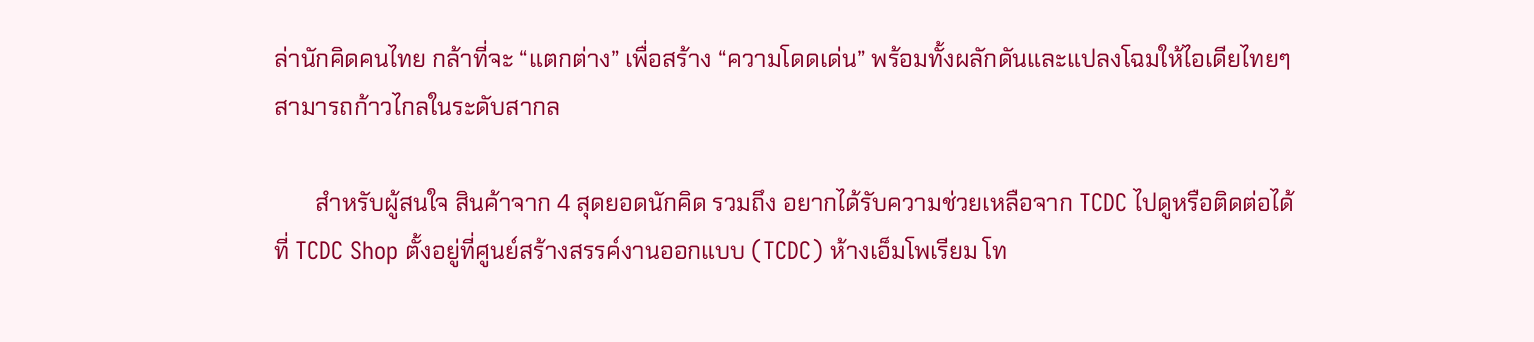ล่านักคิดคนไทย กล้าที่จะ “แตกต่าง” เพื่อสร้าง “ความโดดเด่น” พร้อมทั้งผลักดันและแปลงโฉมให้ไอเดียไทยๆ สามารถก้าวไกลในระดับสากล

       สำหรับผู้สนใจ สินค้าจาก 4 สุดยอดนักคิด รวมถึง อยากได้รับความช่วยเหลือจาก TCDC ไปดูหรือติดต่อได้ที่ TCDC Shop ตั้งอยู่ที่ศูนย์สร้างสรรค์งานออกแบบ (TCDC) ห้างเอ็มโพเรียม โท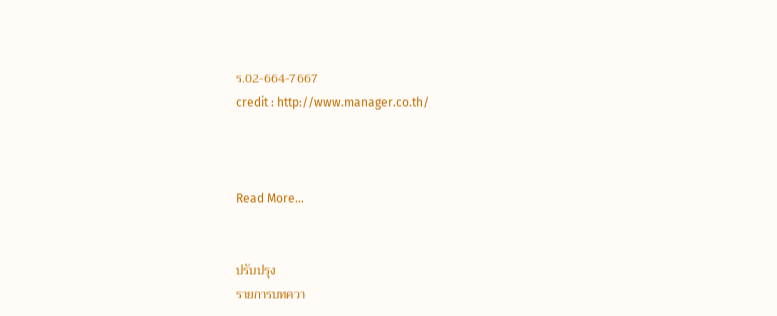ร.02-664-7667                                                                                                                                                                                                                                                           credit : http://www.manager.co.th/



Read More...


ปรับปรุง
รายการบทควา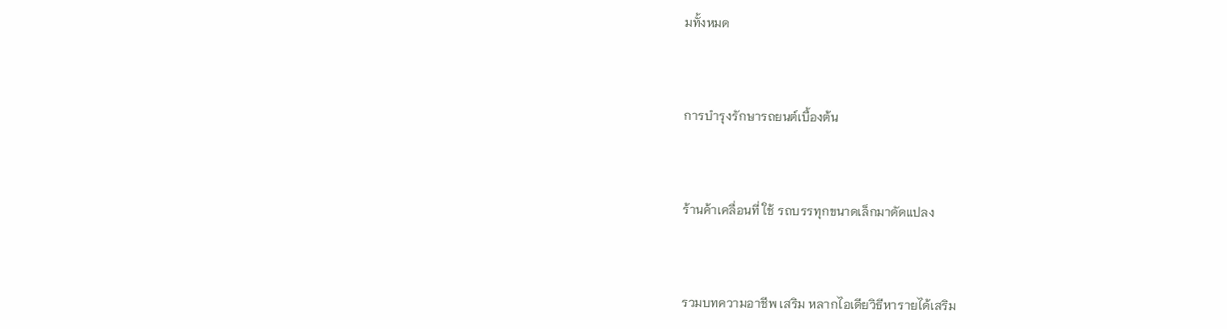มทั้งหมด



การบำรุงรักษารถยนต์เบื้องต้น



ร้านค้าเคลื่อนที่ ใช้ รถบรรทุกขนาดเล็กมาดัดแปลง



รวมบทความอาชีพ เสริม หลากไอเดียวิธีหารายได้เสริม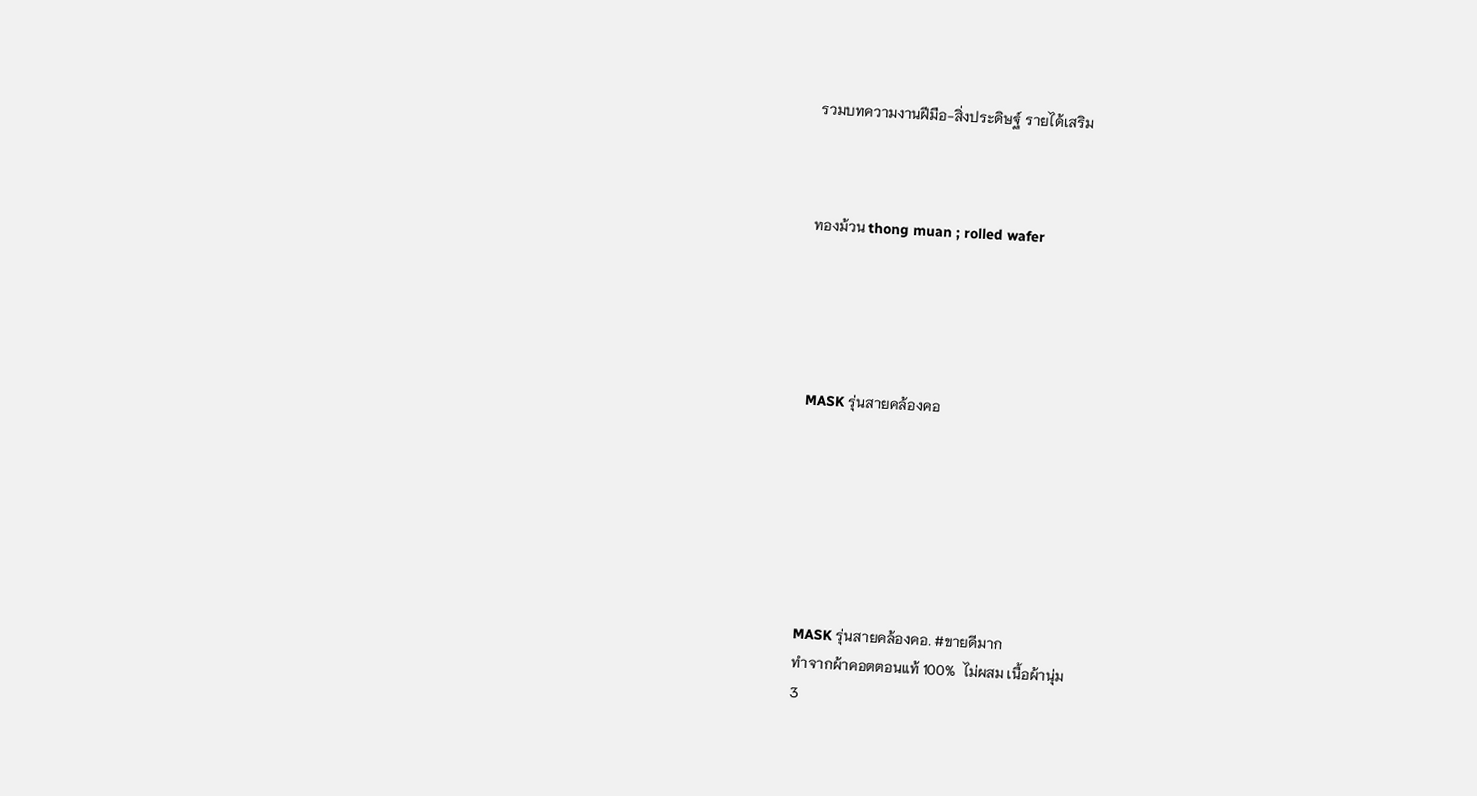รวมบทความงานฝีมือ-สิ่งประดิษฐ์ รายได้เสริม



ทองม้วน thong muan ; rolled wafer





MASK รุ่นสายคล้องคอ







MASK รุ่นสายคล้องคอ. #ขายดีมาก
ทำจากผ้าคอตตอนแท้ 100%  ไม่ผสม เนื้อผ้านุ่ม
3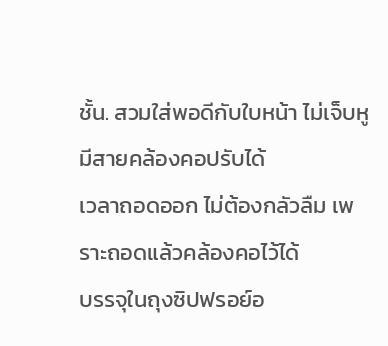ชั้น. สวมใส่พอดีกับใบหน้า ไม่เจ็บหู มีสายคล้องคอปรับได้
เวลาถอดออก ไม่ต้องกลัวลืม เพราะถอดแล้วคล้องคอไว้ได้
บรรจุในถุงซิปฟรอย์อ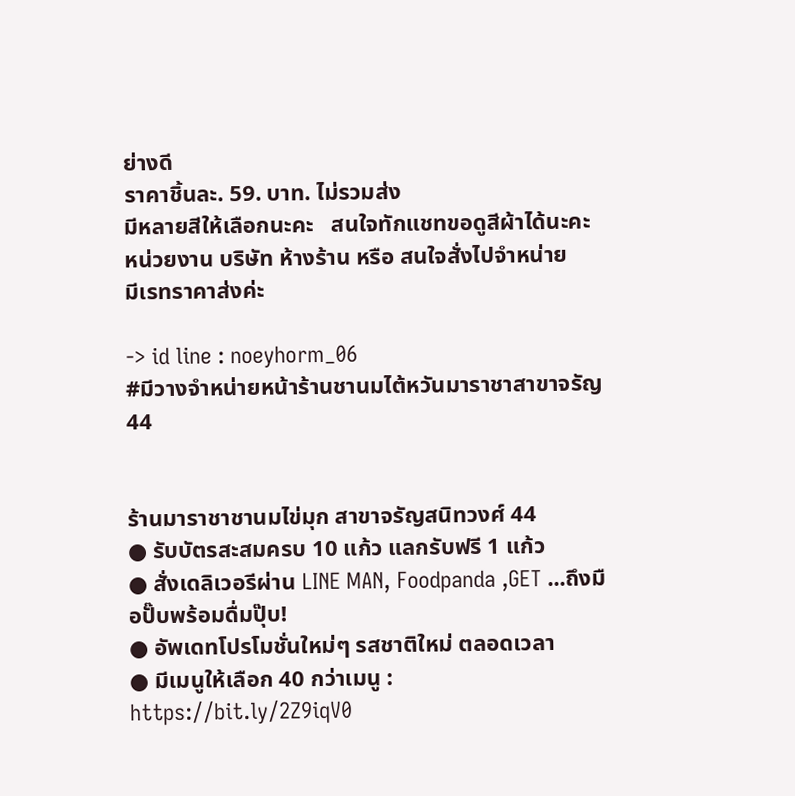ย่างดี
ราคาชิ้นละ. 59. บาท. ไม่รวมส่ง
มีหลายสีให้เลือกนะคะ   สนใจทักแชทขอดูสีผ้าได้นะคะ
หน่วยงาน บริษัท ห้างร้าน หรือ สนใจสั่งไปจำหน่าย
มีเรทราคาส่งค่ะ

-> id line : noeyhorm_06
#มีวางจำหน่ายหน้าร้านชานมไต้หวันมาราชาสาขาจรัญ44


ร้านมาราชาชานมไข่มุก สาขาจรัญสนิทวงศ์ 44
● รับบัตรสะสมครบ 10 แก้ว แลกรับฟรี 1 แก้ว
● สั่งเดลิเวอรีผ่าน LINE MAN, Foodpanda ,GET ...ถึงมือปั๊บพร้อมดื่มปุ๊บ!
● อัพเดทโปรโมชั่นใหม่ๆ รสชาติใหม่ ตลอดเวลา
● มีเมนูให้เลือก 40 กว่าเมนู : https://bit.ly/2Z9iqV0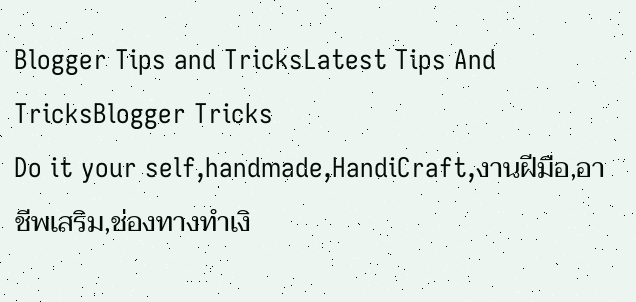Blogger Tips and TricksLatest Tips And TricksBlogger Tricks
Do it your self,handmade,HandiCraft,งานฝีมือ,อาชีพเสริม,ช่องทางทำเงิ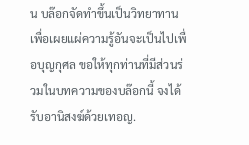น บล๊อกจัดทำขึ้นเป็นวิทยาทานเพื่อเผยแผ่ความรู้อันจะเป็นไปเพื่อบุญกุศล ขอให้ทุกท่านที่มีส่วนร่วมในบทความของบล๊อกนี้ จงได้รับอานิสงฆ์ด้วยเทอญ.